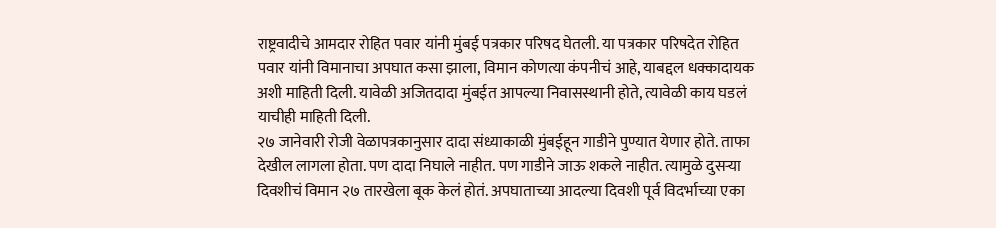राष्ट्रवादीचे आमदार रोहित पवार यांनी मुंबई पत्रकार परिषद घेतली. या पत्रकार परिषदेत रोहित पवार यांनी विमानाचा अपघात कसा झाला, विमान कोणत्या कंपनीचं आहे, याबद्दल धक्कादायक अशी माहिती दिली. यावेळी अजितदादा मुंबईत आपल्या निवासस्थानी होते, त्यावेळी काय घडलं याचीही माहिती दिली.
२७ जानेवारी रोजी वेळापत्रकानुसार दादा संध्याकाळी मुंबईहून गाडीने पुण्यात येणार होते. ताफा देखील लागला होता. पण दादा निघाले नाहीत. पण गाडीने जाऊ शकले नाहीत. त्यामुळे दुसऱ्या दिवशीचं विमान २७ तारखेला बूक केलं होतं. अपघाताच्या आदल्या दिवशी पूर्व विदर्भाच्या एका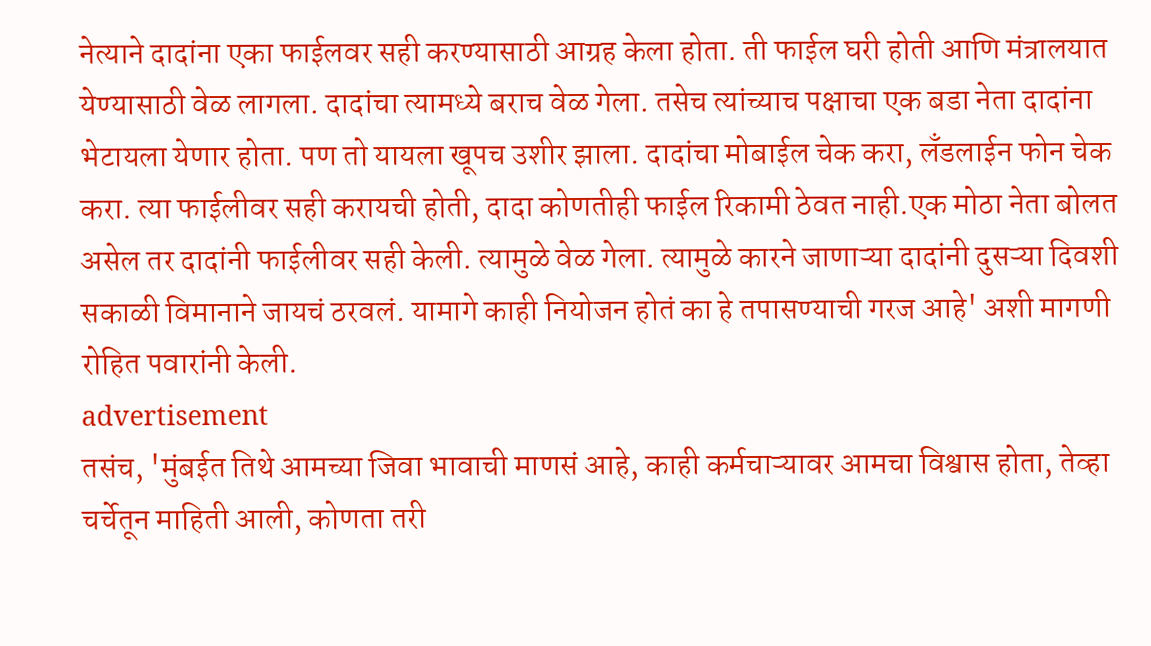नेत्याने दादांना एका फाईलवर सही करण्यासाठी आग्रह केला होता. ती फाईल घरी होती आणि मंत्रालयात येण्यासाठी वेळ लागला. दादांचा त्यामध्ये बराच वेळ गेला. तसेच त्यांच्याच पक्षाचा एक बडा नेता दादांना भेटायला येणार होता. पण तो यायला खूपच उशीर झाला. दादांचा मोबाईल चेक करा, लँडलाईन फोन चेक करा. त्या फाईलीवर सही करायची होती, दादा कोणतीही फाईल रिकामी ठेवत नाही.एक मोठा नेता बोलत असेल तर दादांनी फाईलीवर सही केली. त्यामुळे वेळ गेला. त्यामुळे कारने जाणाऱ्या दादांनी दुसऱ्या दिवशी सकाळी विमानाने जायचं ठरवलं. यामागे काही नियोजन होतं का हे तपासण्याची गरज आहे' अशी मागणी रोहित पवारांनी केली.
advertisement
तसंच, 'मुंबईत तिथे आमच्या जिवा भावाची माणसं आहे, काही कर्मचाऱ्यावर आमचा विश्वास होता, तेव्हा चर्चेतून माहिती आली, कोणता तरी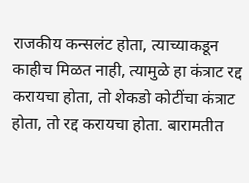राजकीय कन्सलंट होता, त्याच्याकडून काहीच मिळत नाही, त्यामुळे हा कंत्राट रद्द करायचा होता, तो शेकडो कोटींचा कंत्राट होता, तो रद्द करायचा होता. बारामतीत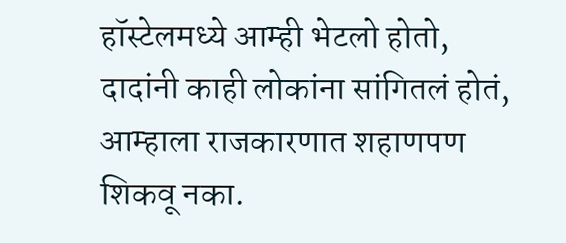हॉस्टेलमध्ये आम्ही भेटलो होतो, दादांनी काही लोकांना सांगितलं होतं, आम्हाला राजकारणात शहाणपण शिकवू नका.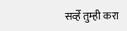सर्व्हे तुम्ही करा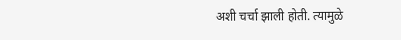अशी चर्चा झाली होती. त्यामुळे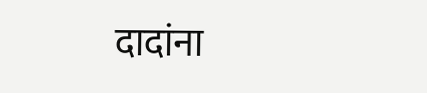दादांना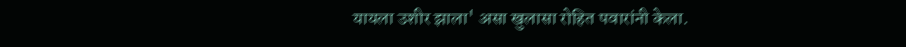यायला उशीर झाला' असा खुलासा रोहित पवारांनी केला.